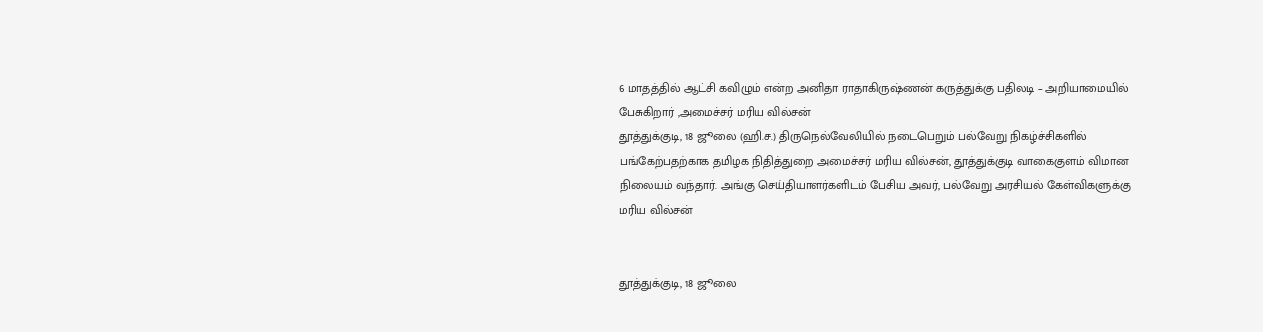6 மாதத்தில் ஆட்சி கவிழும் என்ற அனிதா ராதாகிருஷ்ணன் கருத்துக்கு பதிலடி – அறியாமையில் பேசுகிறார் ,அமைச்சர் மரிய வில்சன்
தூத்துக்குடி, 18 ஜூலை (ஹி.ச.) திருநெல்வேலியில் நடைபெறும் பல்வேறு நிகழ்ச்சிகளில் பங்கேற்பதற்காக தமிழக நிதித்துறை அமைச்சர் மரிய வில்சன், தூத்துக்குடி வாகைகுளம் விமான நிலையம் வந்தார். அங்கு செய்தியாளர்களிடம் பேசிய அவர், பல்வேறு அரசியல் கேள்விகளுக்கு
மரிய வில்சன்


தூத்துக்குடி, 18 ஜூலை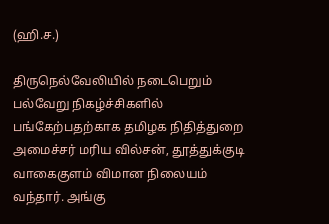(ஹி.ச.)

திருநெல்வேலியில் நடைபெறும் பல்வேறு நிகழ்ச்சிகளில் பங்கேற்பதற்காக தமிழக நிதித்துறை அமைச்சர் மரிய வில்சன், தூத்துக்குடி வாகைகுளம் விமான நிலையம் வந்தார். அங்கு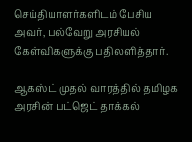செய்தியாளர்களிடம் பேசிய அவர், பல்வேறு அரசியல் கேள்விகளுக்கு பதிலளித்தார்.

ஆகஸ்ட் முதல் வாரத்தில் தமிழக அரசின் பட்ஜெட் தாக்கல்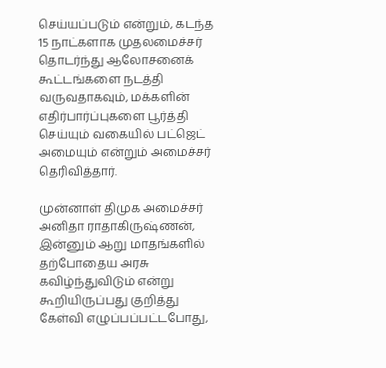செய்யப்படும் என்றும், கடந்த 15 நாட்களாக முதலமைச்சர் தொடர்ந்து ஆலோசனைக் கூட்டங்களை நடத்தி வருவதாகவும், மக்களின் எதிர்பார்ப்புகளை பூர்த்தி செய்யும் வகையில் பட்ஜெட் அமையும் என்றும் அமைச்சர் தெரிவித்தார்.

முன்னாள் திமுக அமைச்சர் அனிதா ராதாகிருஷ்ணன், இன்னும் ஆறு மாதங்களில் தற்போதைய அரசு கவிழ்ந்துவிடும் என்று கூறியிருப்பது குறித்து கேள்வி எழுப்பப்பட்டபோது,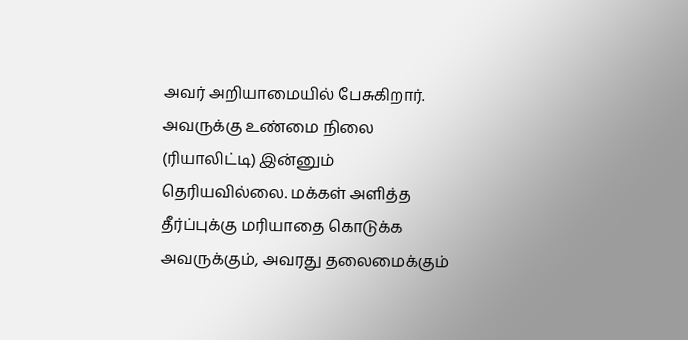அவர் அறியாமையில் பேசுகிறார். அவருக்கு உண்மை நிலை (ரியாலிட்டி) இன்னும் தெரியவில்லை. மக்கள் அளித்த தீர்ப்புக்கு மரியாதை கொடுக்க அவருக்கும், அவரது தலைமைக்கும்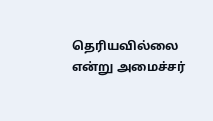தெரியவில்லை என்று அமைச்சர்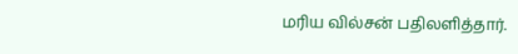மரிய வில்சன் பதிலளித்தார்.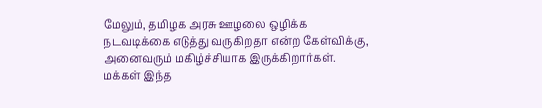மேலும், தமிழக அரசு ஊழலை ஒழிக்க நடவடிக்கை எடுத்து வருகிறதா என்ற கேள்விக்கு, அனைவரும் மகிழ்ச்சியாக இருக்கிறார்கள். மக்கள் இந்த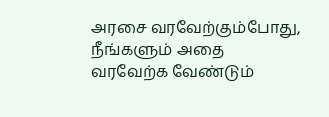அரசை வரவேற்கும்போது, நீங்களும் அதை வரவேற்க வேண்டும்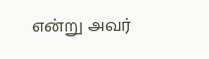என்று அவர்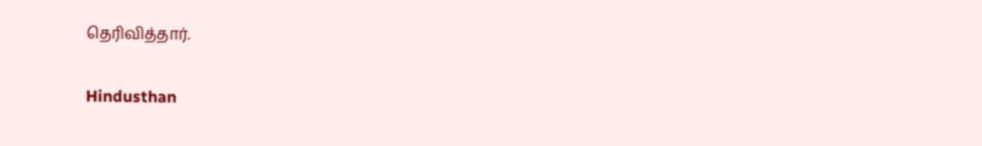தெரிவித்தார்.

Hindusthan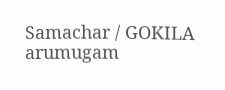Samachar / GOKILA arumugam